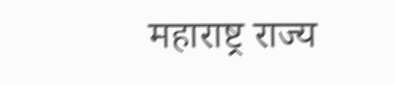महाराष्ट्र राज्य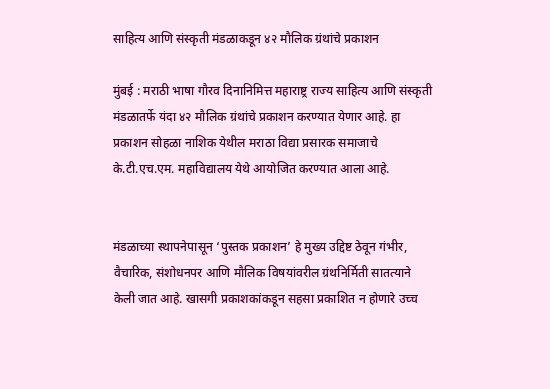साहित्य आणि संस्कृती मंडळाकडून ४२ मौलिक ग्रंथांचे प्रकाशन

मुंबई : मराठी भाषा गौरव दिनानिमित्त महाराष्ट्र राज्य साहित्य आणि संस्कृती मंडळातर्फे यंदा ४२ मौलिक ग्रंथांचे प्रकाशन करण्यात येणार आहे. हा प्रकाशन सोहळा नाशिक येथील मराठा विद्या प्रसारक समाजाचे के.टी.एच.एम. महाविद्यालय येथे आयोजित करण्यात आला आहे.


मंडळाच्या स्थापनेपासून ‘पुस्तक प्रकाशन’ हे मुख्य उद्दिष्ट ठेवून गंभीर, वैचारिक, संशोधनपर आणि मौलिक विषयांवरील ग्रंथनिर्मिती सातत्याने केली जात आहे. खासगी प्रकाशकांकडून सहसा प्रकाशित न होणारे उच्च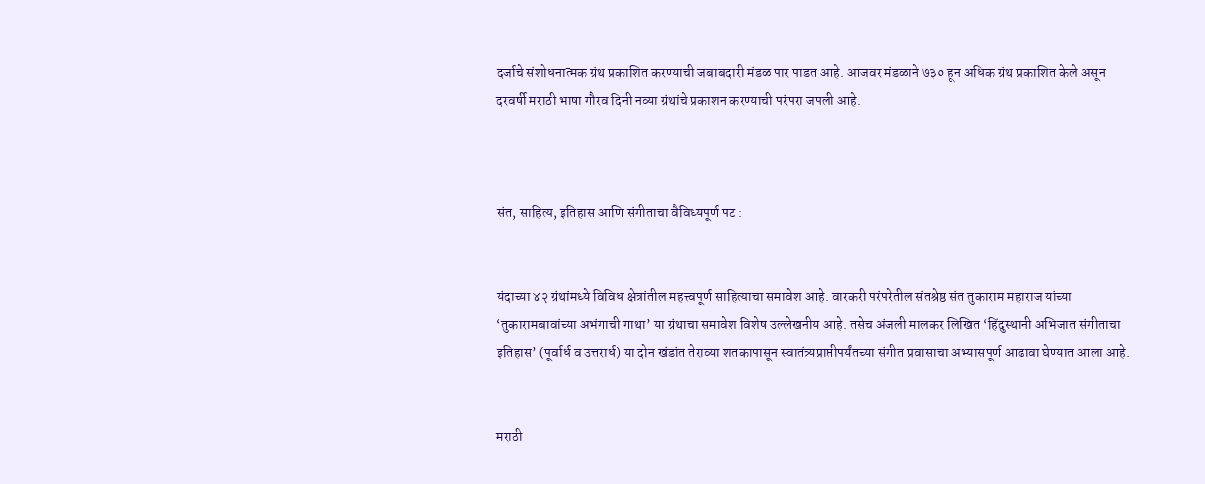दर्जाचे संशोधनात्मक ग्रंथ प्रकाशित करण्याची जबाबदारी मंडळ पार पाडत आहे. आजवर मंडळाने ७३० हून अधिक ग्रंथ प्रकाशित केले असून दरवर्षी मराठी भाषा गौरव दिनी नव्या ग्रंथांचे प्रकाशन करण्याची परंपरा जपली आहे.



संत, साहित्य, इतिहास आणि संगीताचा वैविध्यपूर्ण पट :


यंदाच्या ४२ ग्रंथांमध्ये विविध क्षेत्रांतील महत्त्वपूर्ण साहित्याचा समावेश आहे. वारकरी परंपरेतील संतश्रेष्ठ संत तुकाराम महाराज यांच्या ‘तुकारामबावांच्या अभंगाची गाथा’ या ग्रंथाचा समावेश विशेष उल्लेखनीय आहे. तसेच अंजली मालकर लिखित ‘हिंदुस्थानी अभिजात संगीताचा इतिहास’ (पूर्वार्ध व उत्तरार्ध) या दोन खंडांत तेराव्या शतकापासून स्वातंत्र्यप्राप्तीपर्यंतच्या संगीत प्रवासाचा अभ्यासपूर्ण आढावा घेण्यात आला आहे.


मराठी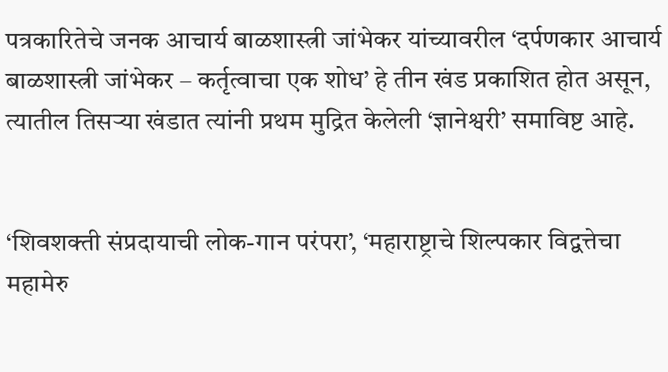पत्रकारितेचे जनक आचार्य बाळशास्त्री जांभेकर यांच्यावरील ‘दर्पणकार आचार्य बाळशास्त्री जांभेकर – कर्तृत्वाचा एक शोध’ हे तीन खंड प्रकाशित होत असून, त्यातील तिसऱ्या खंडात त्यांनी प्रथम मुद्रित केलेली ‘ज्ञानेश्वरी’ समाविष्ट आहे.


‘शिवशक्ती संप्रदायाची लोक-गान परंपरा’, ‘महाराष्ट्राचे शिल्पकार विद्वत्तेचा महामेरु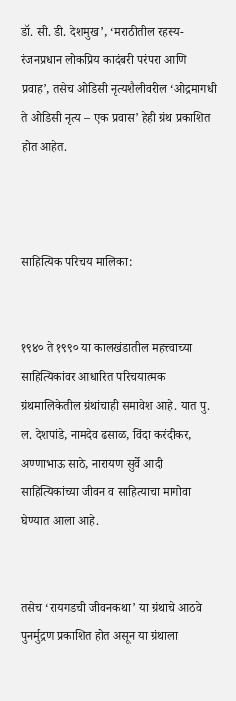डॉ. सी. डी. देशमुख’, ‘मराठीतील रहस्य-रंजनप्रधान लोकप्रिय कादंबरी परंपरा आणि प्रवाह’, तसेच ओडिसी नृत्यशैलीवरील ‘ओद्रमागधी ते ओडिसी नृत्य – एक प्रवास’ हेही ग्रंथ प्रकाशित होत आहेत.



साहित्यिक परिचय मालिका:


१९४० ते १९९० या कालखंडातील महत्त्वाच्या साहित्यिकांवर आधारित परिचयात्मक ग्रंथमालिकेतील ग्रंथांचाही समावेश आहे. यात पु. ल. देशपांडे, नामदेव ढसाळ, विंदा करंदीकर, अण्णाभाऊ साठे, नारायण सुर्वे आदी साहित्यिकांच्या जीवन व साहित्याचा मागोवा घेण्यात आला आहे.


तसेच ‘रायगडची जीवनकथा’ या ग्रंथाचे आठवे पुनर्मुद्रण प्रकाशित होत असून या ग्रंथाला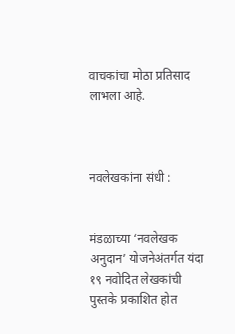वाचकांचा मोठा प्रतिसाद लाभला आहे.



नवलेखकांना संधी :


मंडळाच्या ‘नवलेखक अनुदान’ योजनेअंतर्गत यंदा १९ नवोदित लेखकांची पुस्तके प्रकाशित होत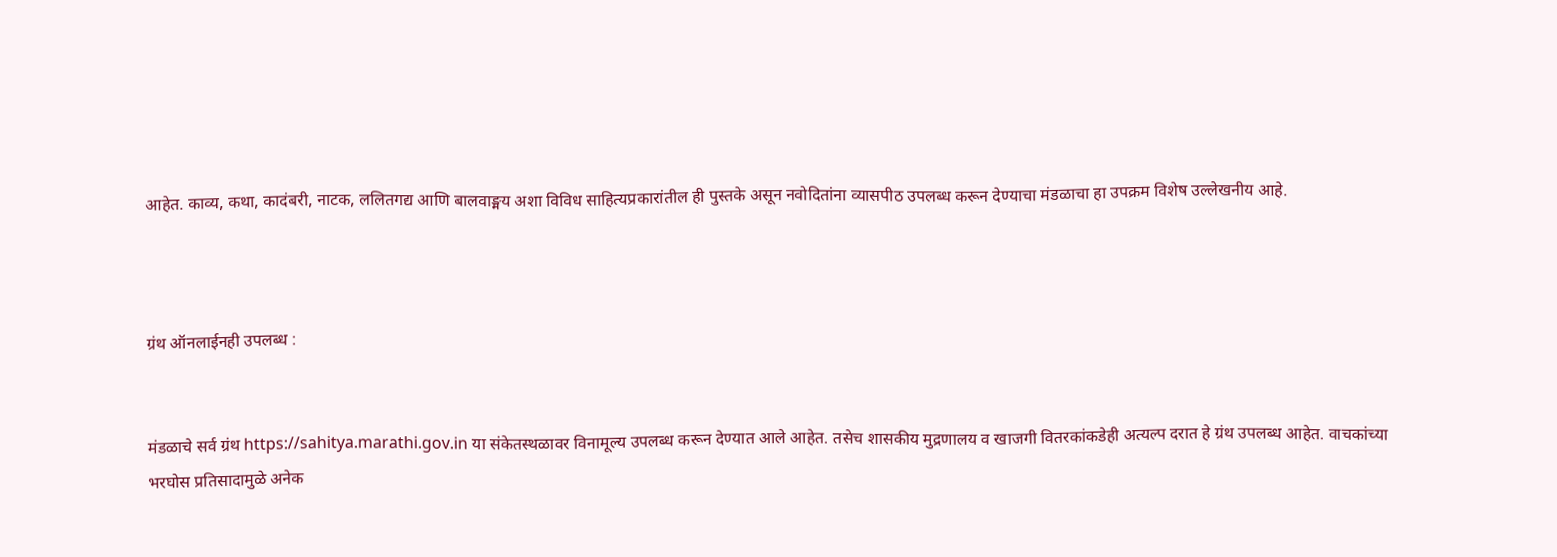आहेत. काव्य, कथा, कादंबरी, नाटक, ललितगद्य आणि बालवाङ्मय अशा विविध साहित्यप्रकारांतील ही पुस्तके असून नवोदितांना व्यासपीठ उपलब्ध करून देण्याचा मंडळाचा हा उपक्रम विशेष उल्लेखनीय आहे.



ग्रंथ ऑनलाईनही उपलब्ध :


मंडळाचे सर्व ग्रंथ https://sahitya.marathi.gov.in या संकेतस्थळावर विनामूल्य उपलब्ध करून देण्यात आले आहेत. तसेच शासकीय मुद्रणालय व खाजगी वितरकांकडेही अत्यल्प दरात हे ग्रंथ उपलब्ध आहेत. वाचकांच्या भरघोस प्रतिसादामुळे अनेक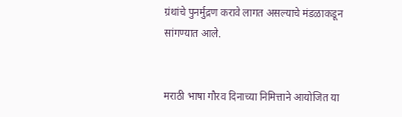ग्रंथांचे पुनर्मुद्रण करावे लागत असल्याचे मंडळाकडून सांगण्यात आले.


मराठी भाषा गौरव दिनाच्या निमित्ताने आयोजित या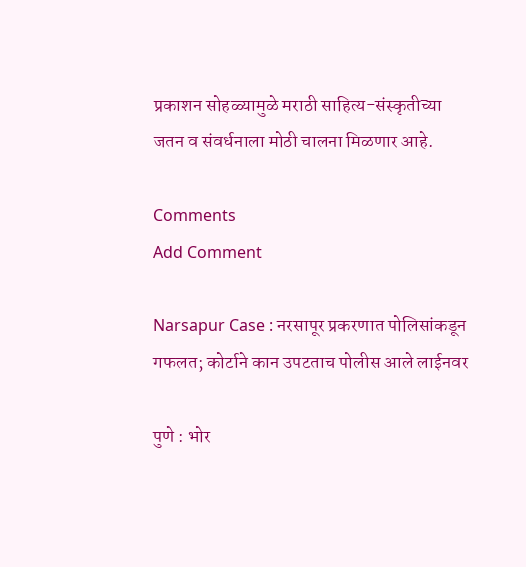प्रकाशन सोहळ्यामुळे मराठी साहित्य-संस्कृतीच्या जतन व संवर्धनाला मोठी चालना मिळणार आहे.

Comments
Add Comment

Narsapur Case : नरसापूर प्रकरणात पोलिसांकडून गफलत; कोर्टाने कान उपटताच पोलीस आले लाईनवर

पुणे : भोर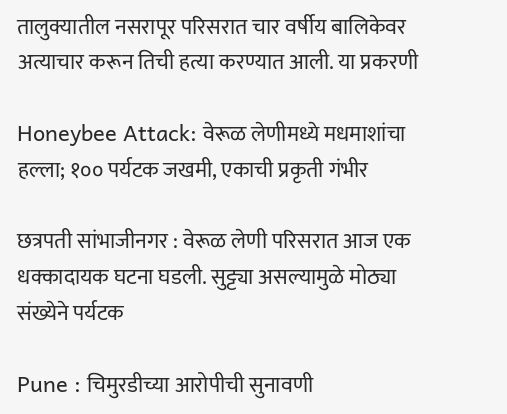तालुक्यातील नसरापूर परिसरात चार वर्षीय बालिकेवर अत्याचार करून तिची हत्या करण्यात आली. या प्रकरणी

Honeybee Attack: वेरूळ लेणीमध्ये मधमाशांचा हल्ला; १०० पर्यटक जखमी, एकाची प्रकृती गंभीर

छत्रपती सांभाजीनगर : वेरूळ लेणी परिसरात आज एक धक्कादायक घटना घडली. सुट्ट्या असल्यामुळे मोठ्या संख्येने पर्यटक

Pune : चिमुरडीच्या आरोपीची सुनावणी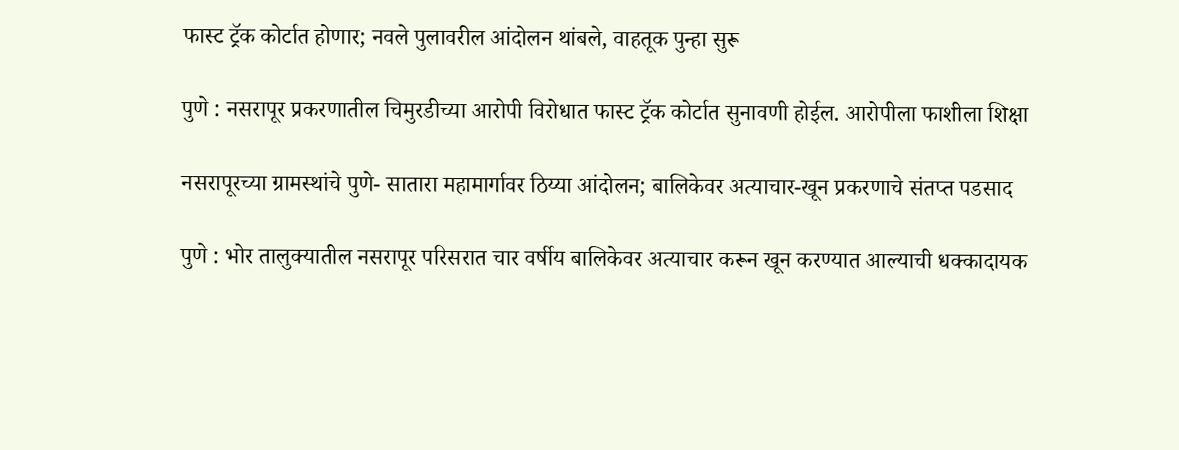फास्ट ट्रॅक कोर्टात होणार; नवले पुलावरील आंदोलन थांबले, वाहतूक पुन्हा सुरू

पुणे : नसरापूर प्रकरणातील चिमुरडीच्या आरोपी विरोधात फास्ट ट्रॅक कोर्टात सुनावणी होईल. आरोपीला फाशीला शिक्षा

नसरापूरच्या ग्रामस्थांचे पुणे- सातारा महामार्गावर ठिय्या आंदोलन; बालिकेवर अत्याचार-खून प्रकरणाचे संतप्त पडसाद

पुणे : भोर तालुक्यातील नसरापूर परिसरात चार वर्षीय बालिकेवर अत्याचार करून खून करण्यात आल्याची धक्कादायक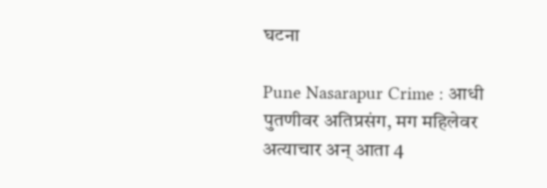घटना

Pune Nasarapur Crime : आधी पुतणीवर अतिप्रसंग, मग महिलेवर अत्याचार अन् आता 4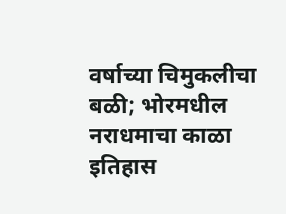वर्षाच्या चिमुकलीचा बळी; भोरमधील नराधमाचा काळा इतिहास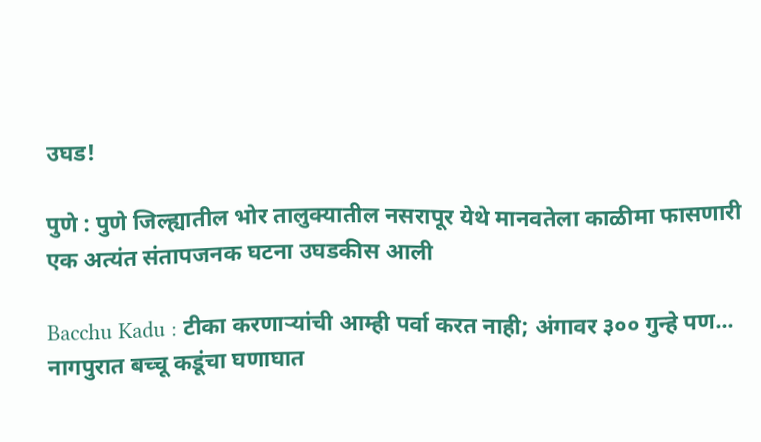उघड!

पुणे : पुणे जिल्ह्यातील भोर तालुक्यातील नसरापूर येथे मानवतेला काळीमा फासणारी एक अत्यंत संतापजनक घटना उघडकीस आली

Bacchu Kadu : टीका करणाऱ्यांची आम्ही पर्वा करत नाही; अंगावर ३०० गुन्हे पण... नागपुरात बच्चू कडूंचा घणाघात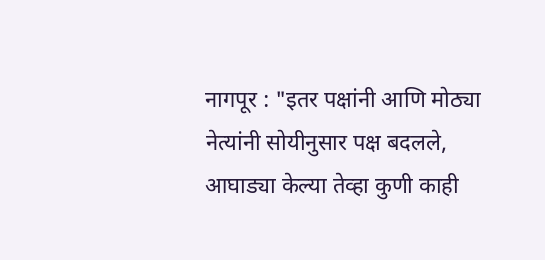नागपूर : "इतर पक्षांनी आणि मोठ्या नेत्यांनी सोयीनुसार पक्ष बदलले, आघाड्या केल्या तेव्हा कुणी काही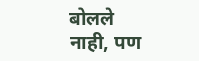बोलले नाही, पण